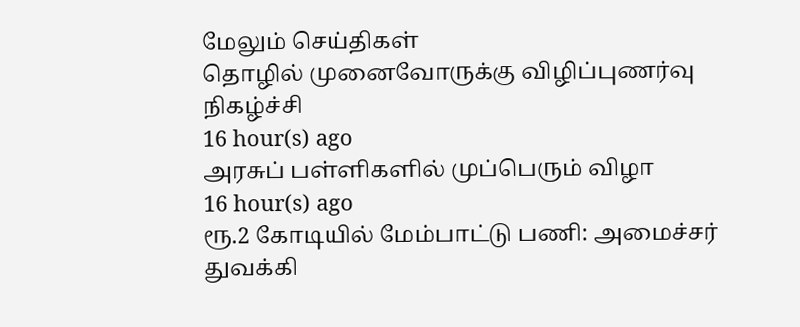மேலும் செய்திகள்
தொழில் முனைவோருக்கு விழிப்புணர்வு நிகழ்ச்சி
16 hour(s) ago
அரசுப் பள்ளிகளில் முப்பெரும் விழா
16 hour(s) ago
ரூ.2 கோடியில் மேம்பாட்டு பணி: அமைச்சர் துவக்கி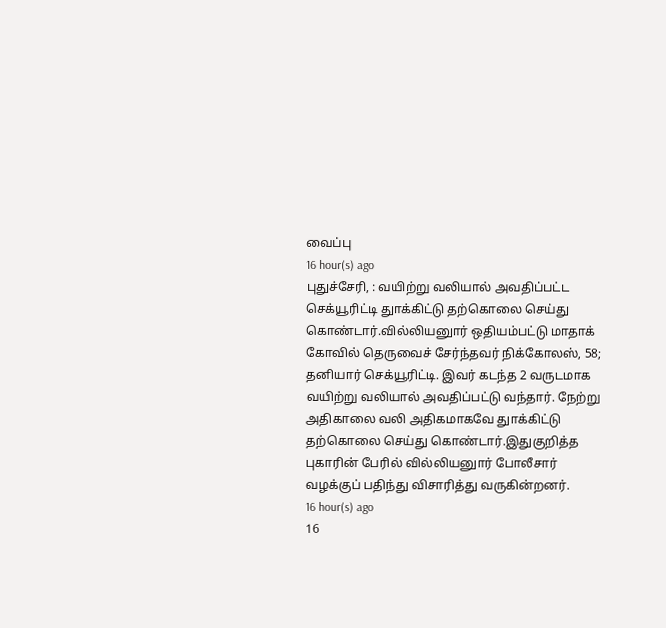வைப்பு
16 hour(s) ago
புதுச்சேரி, : வயிற்று வலியால் அவதிப்பட்ட செக்யூரிட்டி துாக்கிட்டு தற்கொலை செய்து கொண்டார்.வில்லியனுார் ஒதியம்பட்டு மாதாக் கோவில் தெருவைச் சேர்ந்தவர் நிக்கோலஸ், 58; தனியார் செக்யூரிட்டி. இவர் கடந்த 2 வருடமாக வயிற்று வலியால் அவதிப்பட்டு வந்தார். நேற்று அதிகாலை வலி அதிகமாகவே துாக்கிட்டு தற்கொலை செய்து கொண்டார்.இதுகுறித்த புகாரின் பேரில் வில்லியனுார் போலீசார் வழக்குப் பதிந்து விசாரித்து வருகின்றனர்.
16 hour(s) ago
16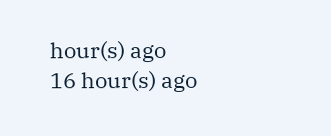hour(s) ago
16 hour(s) ago